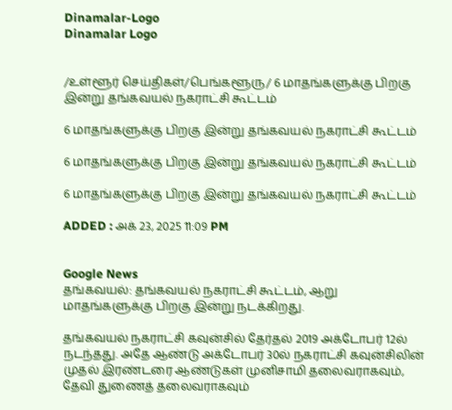Dinamalar-Logo
Dinamalar Logo


/உள்ளூர் செய்திகள்/பெங்களூரு/ 6 மாதங்களுக்கு பிறகு இன்று தங்கவயல் நகராட்சி கூட்டம்

6 மாதங்களுக்கு பிறகு இன்று தங்கவயல் நகராட்சி கூட்டம்

6 மாதங்களுக்கு பிறகு இன்று தங்கவயல் நகராட்சி கூட்டம்

6 மாதங்களுக்கு பிறகு இன்று தங்கவயல் நகராட்சி கூட்டம்

ADDED : அக் 23, 2025 11:09 PM


Google News
தங்கவயல்: தங்கவயல் நகராட்சி கூட்டம், ஆறு மாதங்களுக்கு பிறகு இன்று நடக்கிறது.

தங்கவயல் நகராட்சி கவுன்சில் தேர்தல் 2019 அக்டோபர் 12ல் நடந்தது. அதே ஆண்டு அக்டோபர் 30ல் நகராட்சி கவுன்சிலின் முதல் இரண்டரை ஆண்டுகள் முனிசாமி தலைவராகவும், தேவி துணைத் தலைவராகவும்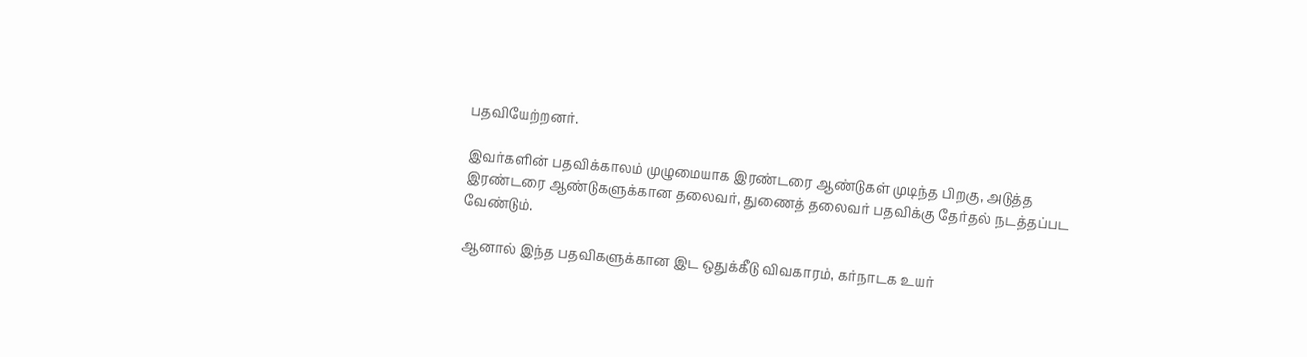பதவியேற்றனர்.

இவர்களின் பதவிக்காலம் முழுமையாக இரண்டரை ஆண்டுகள் முடிந்த பிறகு, அடுத்த இரண்டரை ஆண்டுகளுக்கான தலைவர், துணைத் தலைவர் பதவிக்கு தேர்தல் நடத்தப்பட வேண்டும்.

ஆனால் இந்த பதவிகளுக்கான இட ஒதுக்கீடு விவகாரம், கர்நாடக உயர்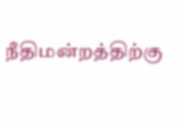நீதிமன்றத்திற்கு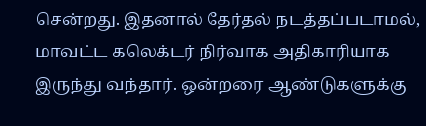சென்றது. இதனால் தேர்தல் நடத்தப்படாமல், மாவட்ட கலெக்டர் நிர்வாக அதிகாரியாக இருந்து வந்தார். ஒன்றரை ஆண்டுகளுக்கு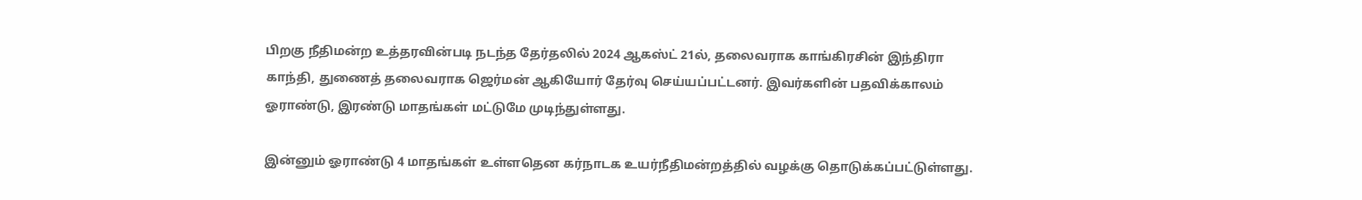பிறகு நீதிமன்ற உத்தரவின்படி நடந்த தேர்தலில் 2024 ஆகஸ்ட் 21ல், தலைவராக காங்கிரசின் இந்திரா காந்தி, துணைத் தலைவராக ஜெர்மன் ஆகியோர் தேர்வு செய்யப்பட்டனர். இவர்களின் பதவிக்காலம் ஓராண்டு, இரண்டு மாதங்கள் மட்டுமே முடிந்துள்ளது.

இன்னும் ஓராண்டு 4 மாதங்கள் உள்ளதென கர்நாடக உயர்நீதிமன்றத்தில் வழக்கு தொடுக்கப்பட்டுள்ளது.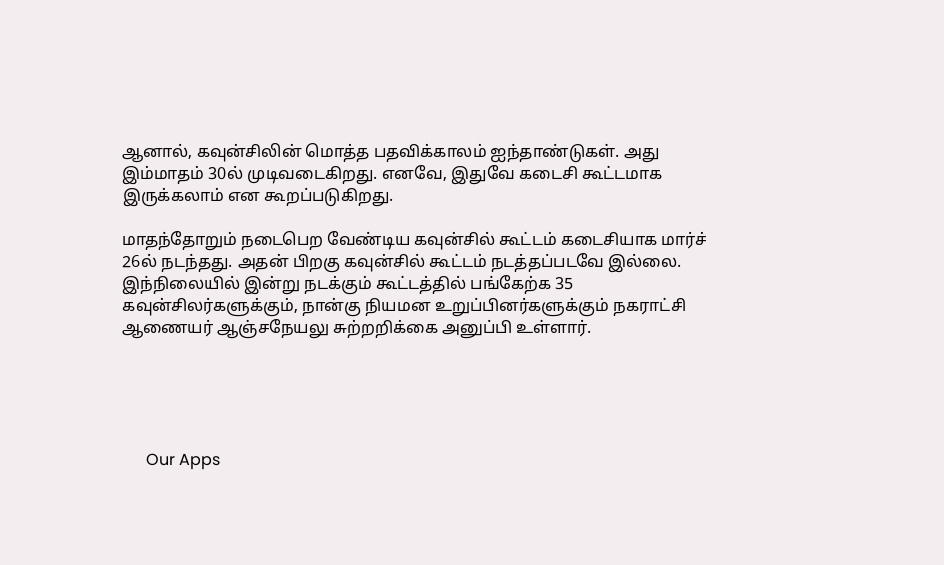ஆனால், கவுன்சிலின் மொத்த பதவிக்காலம் ஐந்தாண்டுகள். அது இம்மாதம் 30ல் முடிவடைகிறது. எனவே, இதுவே கடைசி கூட்டமாக இருக்கலாம் என கூறப்படுகிறது.

மாதந்தோறும் நடைபெற வேண்டிய கவுன்சில் கூட்டம் கடைசியாக மார்ச் 26ல் நடந்தது. அதன் பிறகு கவுன்சில் கூட்டம் நடத்தப்படவே இல்லை. இந்நிலையில் இன்று நடக்கும் கூட்டத்தில் பங்கேற்க 35 கவுன்சிலர்களுக்கும், நான்கு நியமன உறுப்பினர்களுக்கும் நகராட்சி ஆணையர் ஆஞ்சநேயலு சுற்றறிக்கை அனுப்பி உள்ளார்.





      Our Apps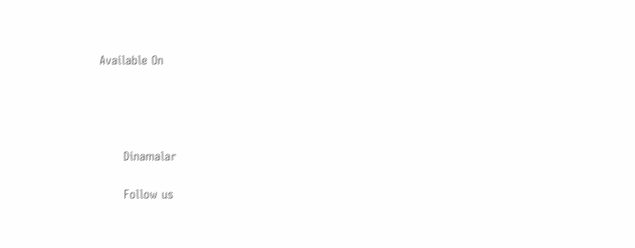Available On




      Dinamalar

      Follow us